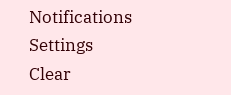Notifications
Settings
Clear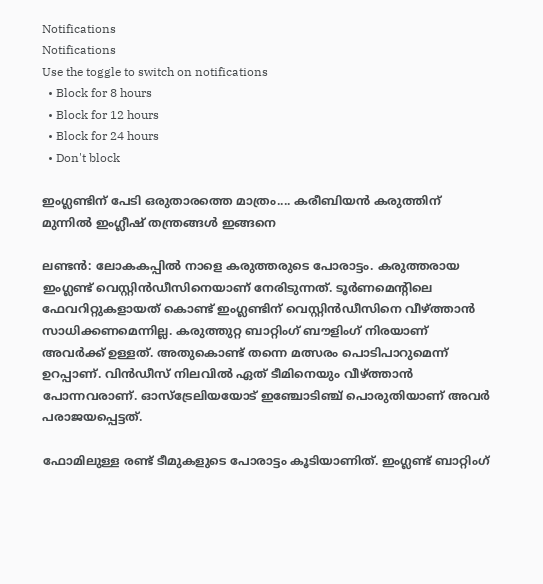Notifications
Notifications
Use the toggle to switch on notifications
  • Block for 8 hours
  • Block for 12 hours
  • Block for 24 hours
  • Don't block

ഇംഗ്ലണ്ടിന് പേടി ഒരുതാരത്തെ മാത്രം.... കരീബിയന്‍ കരുത്തിന് മുന്നില്‍ ഇംഗ്ലീഷ് തന്ത്രങ്ങള്‍ ഇങ്ങനെ

ലണ്ടന്‍: ലോകകപ്പില്‍ നാളെ കരുത്തരുടെ പോരാട്ടം. കരുത്തരായ ഇംഗ്ലണ്ട് വെസ്റ്റിന്‍ഡീസിനെയാണ് നേരിടുന്നത്. ടൂര്‍ണമെന്റിലെ ഫേവറിറ്റുകളായത് കൊണ്ട് ഇംഗ്ലണ്ടിന് വെസ്റ്റിന്‍ഡീസിനെ വീഴ്ത്താന്‍ സാധിക്കണമെന്നില്ല. കരുത്തുറ്റ ബാറ്റിംഗ് ബൗളിംഗ് നിരയാണ് അവര്‍ക്ക് ഉള്ളത്. അതുകൊണ്ട് തന്നെ മത്സരം പൊടിപാറുമെന്ന് ഉറപ്പാണ്. വിന്‍ഡീസ് നിലവില്‍ ഏത് ടീമിനെയും വീഴ്ത്താന്‍ പോന്നവരാണ്. ഓസ്‌ട്രേലിയയോട് ഇഞ്ചോടിഞ്ച് പൊരുതിയാണ് അവര്‍ പരാജയപ്പെട്ടത്.

ഫോമിലുള്ള രണ്ട് ടീമുകളുടെ പോരാട്ടം കൂടിയാണിത്. ഇംഗ്ലണ്ട് ബാറ്റിംഗ്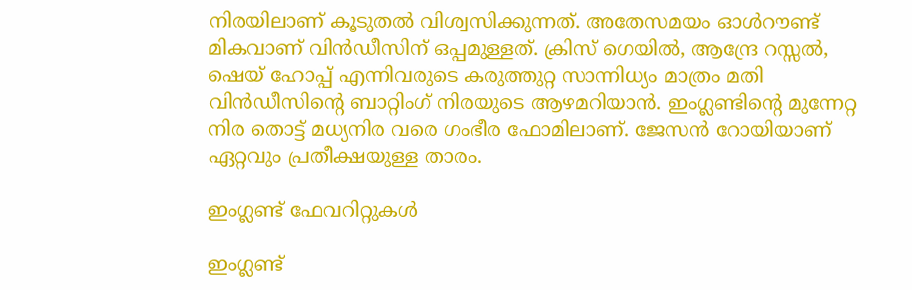നിരയിലാണ് കൂടുതല്‍ വിശ്വസിക്കുന്നത്. അതേസമയം ഓള്‍റൗണ്ട് മികവാണ് വിന്‍ഡീസിന് ഒപ്പമുള്ളത്. ക്രിസ് ഗെയില്‍, ആന്ദ്രേ റസ്സല്‍, ഷെയ് ഹോപ്പ് എന്നിവരുടെ കരുത്തുറ്റ സാന്നിധ്യം മാത്രം മതി വിന്‍ഡീസിന്റെ ബാറ്റിംഗ് നിരയുടെ ആഴമറിയാന്‍. ഇംഗ്ലണ്ടിന്റെ മുന്നേറ്റ നിര തൊട്ട് മധ്യനിര വരെ ഗംഭീര ഫോമിലാണ്. ജേസന്‍ റോയിയാണ് ഏറ്റവും പ്രതീക്ഷയുള്ള താരം.

ഇംഗ്ലണ്ട് ഫേവറിറ്റുകള്‍

ഇംഗ്ലണ്ട്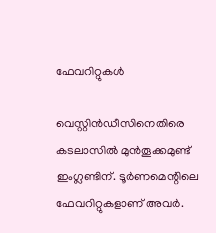ഫേവറിറ്റുകള്‍

വെസ്റ്റിന്‍ഡീസിനെതിരെ കടലാസില്‍ മുന്‍തൂക്കമുണ്ട് ഇംഗ്ലണ്ടിന്. ടൂര്‍ണമെന്റിലെ ഫേവറിറ്റുകളാണ് അവര്‍.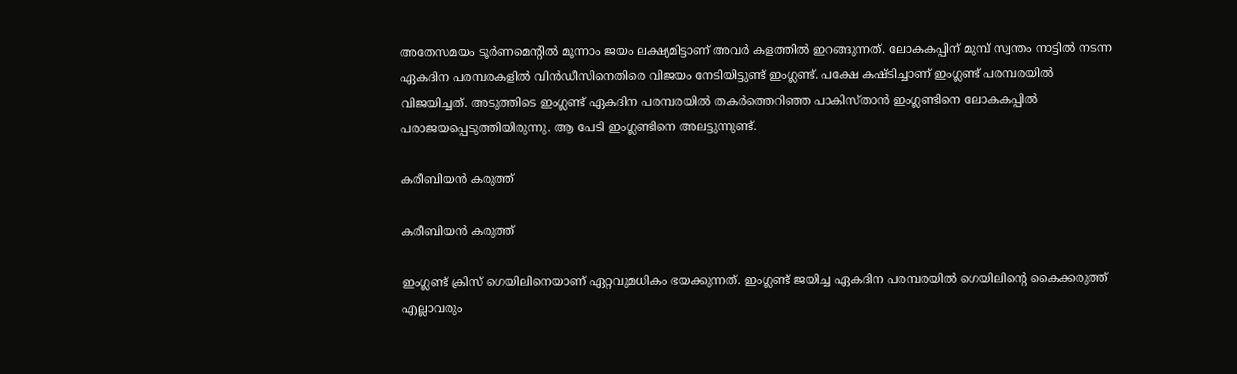അതേസമയം ടൂര്‍ണമെന്റില്‍ മൂന്നാം ജയം ലക്ഷ്യമിട്ടാണ് അവര്‍ കളത്തില്‍ ഇറങ്ങുന്നത്. ലോകകപ്പിന് മുമ്പ് സ്വന്തം നാട്ടില്‍ നടന്ന ഏകദിന പരമ്പരകളില്‍ വിന്‍ഡീസിനെതിരെ വിജയം നേടിയിട്ടുണ്ട് ഇംഗ്ലണ്ട്. പക്ഷേ കഷ്ടിച്ചാണ് ഇംഗ്ലണ്ട് പരമ്പരയില്‍ വിജയിച്ചത്. അടുത്തിടെ ഇംഗ്ലണ്ട് ഏകദിന പരമ്പരയില്‍ തകര്‍ത്തെറിഞ്ഞ പാകിസ്താന്‍ ഇംഗ്ലണ്ടിനെ ലോകകപ്പില്‍ പരാജയപ്പെടുത്തിയിരുന്നു. ആ പേടി ഇംഗ്ലണ്ടിനെ അലട്ടുന്നുണ്ട്.

കരീബിയന്‍ കരുത്ത്

കരീബിയന്‍ കരുത്ത്

ഇംഗ്ലണ്ട് ക്രിസ് ഗെയിലിനെയാണ് ഏറ്റവുമധികം ഭയക്കുന്നത്. ഇംഗ്ലണ്ട് ജയിച്ച ഏകദിന പരമ്പരയില്‍ ഗെയിലിന്റെ കൈക്കരുത്ത് എല്ലാവരും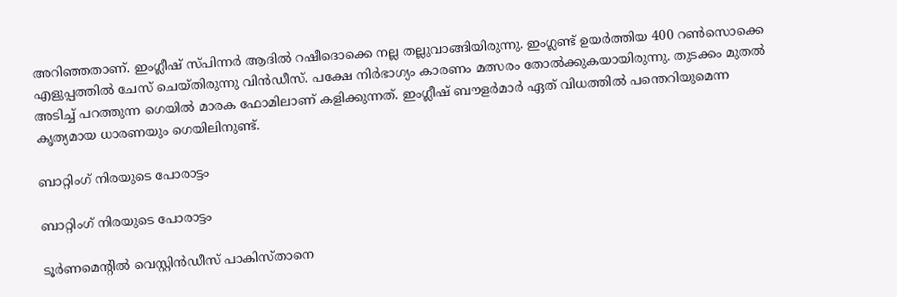അറിഞ്ഞതാണ്. ഇംഗ്ലീഷ് സ്പിന്നര്‍ ആദില്‍ റഷീദൊക്കെ നല്ല തല്ലുവാങ്ങിയിരുന്നു. ഇംഗ്ലണ്ട് ഉയര്‍ത്തിയ 400 റണ്‍സൊക്കെ എളുപ്പത്തില്‍ ചേസ് ചെയ്തിരുന്നു വിന്‍ഡീസ്. പക്ഷേ നിര്‍ഭാഗ്യം കാരണം മത്സരം തോല്‍ക്കുകയായിരുന്നു. തുടക്കം മുതല്‍ അടിച്ച് പറത്തുന്ന ഗെയില്‍ മാരക ഫോമിലാണ് കളിക്കുന്നത്. ഇംഗ്ലീഷ് ബൗളര്‍മാര്‍ ഏത് വിധത്തില്‍ പന്തെറിയുമെന്ന കൃത്യമായ ധാരണയും ഗെയിലിനുണ്ട്.

ബാറ്റിംഗ് നിരയുടെ പോരാട്ടം

ബാറ്റിംഗ് നിരയുടെ പോരാട്ടം

ടൂര്‍ണമെന്റില്‍ വെസ്റ്റിന്‍ഡീസ് പാകിസ്താനെ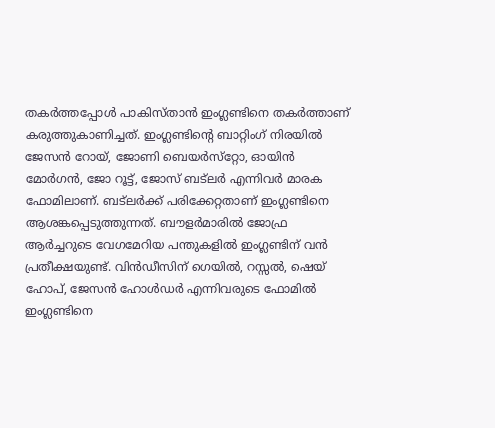തകര്‍ത്തപ്പോള്‍ പാകിസ്താന്‍ ഇംഗ്ലണ്ടിനെ തകര്‍ത്താണ് കരുത്തുകാണിച്ചത്. ഇംഗ്ലണ്ടിന്റെ ബാറ്റിംഗ് നിരയില്‍ ജേസന്‍ റോയ്, ജോണി ബെയര്‍സ്‌റ്റോ, ഓയിന്‍ മോര്‍ഗന്‍, ജോ റൂട്ട്, ജോസ് ബട്‌ലര്‍ എന്നിവര്‍ മാരക ഫോമിലാണ്. ബട്‌ലര്‍ക്ക് പരിക്കേറ്റതാണ് ഇംഗ്ലണ്ടിനെ ആശങ്കപ്പെടുത്തുന്നത്. ബൗളര്‍മാരില്‍ ജോഫ്ര ആര്‍ച്ചറുടെ വേഗമേറിയ പന്തുകളില്‍ ഇംഗ്ലണ്ടിന് വന്‍ പ്രതീക്ഷയുണ്ട്. വിന്‍ഡീസിന് ഗെയില്‍, റസ്സല്‍, ഷെയ് ഹോപ്, ജേസന്‍ ഹോള്‍ഡര്‍ എന്നിവരുടെ ഫോമില്‍ ഇംഗ്ലണ്ടിനെ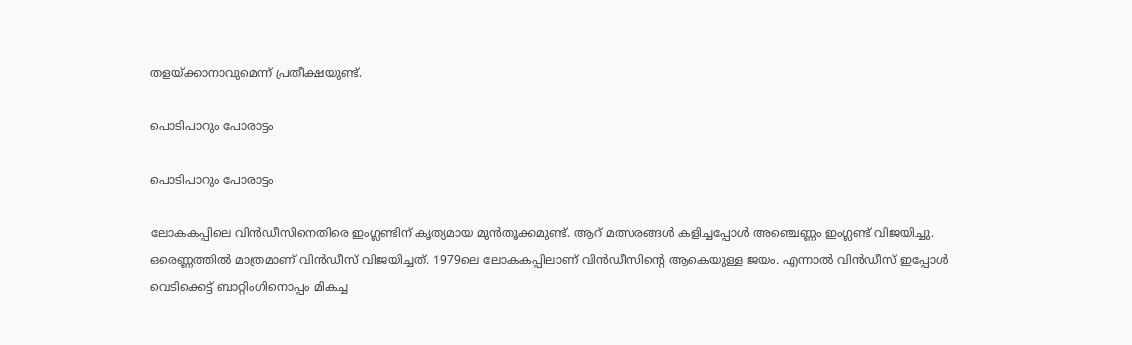തളയ്ക്കാനാവുമെന്ന് പ്രതീക്ഷയുണ്ട്.

പൊടിപാറും പോരാട്ടം

പൊടിപാറും പോരാട്ടം

ലോകകപ്പിലെ വിന്‍ഡീസിനെതിരെ ഇംഗ്ലണ്ടിന് കൃത്യമായ മുന്‍തൂക്കമുണ്ട്. ആറ് മത്സരങ്ങള്‍ കളിച്ചപ്പോള്‍ അഞ്ചെണ്ണം ഇംഗ്ലണ്ട് വിജയിച്ചു. ഒരെണ്ണത്തില്‍ മാത്രമാണ് വിന്‍ഡീസ് വിജയിച്ചത്. 1979ലെ ലോകകപ്പിലാണ് വിന്‍ഡീസിന്റെ ആകെയുള്ള ജയം. എന്നാല്‍ വിന്‍ഡീസ് ഇപ്പോള്‍ വെടിക്കെട്ട് ബാറ്റിംഗിനൊപ്പം മികച്ച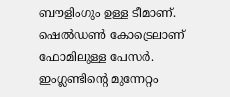ബൗളിംഗും ഉള്ള ടീമാണ്. ഷെല്‍ഡണ്‍ കോട്രെലാണ് ഫോമിലുള്ള പേസര്‍. ഇംഗ്ലണ്ടിന്റെ മുന്നേറ്റം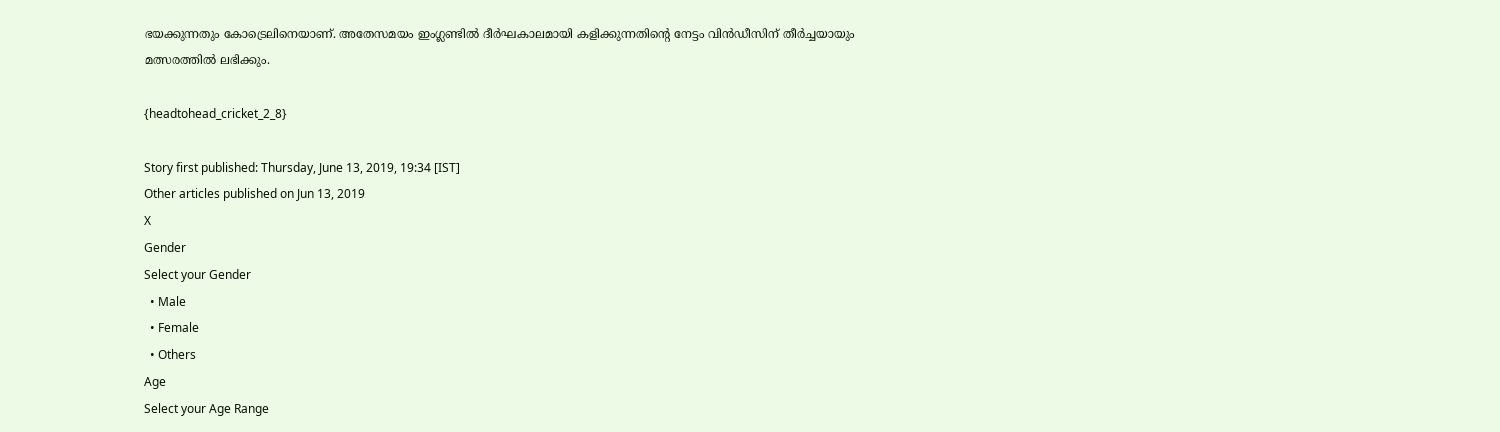ഭയക്കുന്നതും കോട്രെലിനെയാണ്. അതേസമയം ഇംഗ്ലണ്ടില്‍ ദീര്‍ഘകാലമായി കളിക്കുന്നതിന്റെ നേട്ടം വിന്‍ഡീസിന് തീര്‍ച്ചയായും മത്സരത്തില്‍ ലഭിക്കും.

{headtohead_cricket_2_8}

Story first published: Thursday, June 13, 2019, 19:34 [IST]
Other articles published on Jun 13, 2019
X
Gender
Select your Gender
  • Male
  • Female
  • Others
Age
Select your Age Range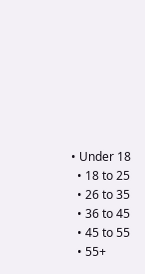• Under 18
  • 18 to 25
  • 26 to 35
  • 36 to 45
  • 45 to 55
  • 55+